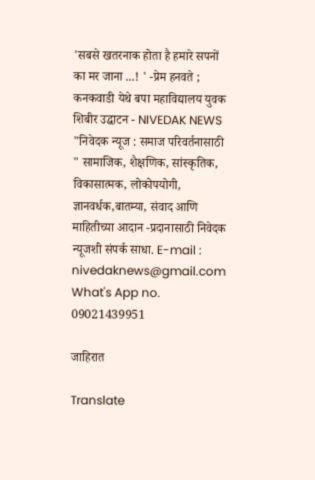'सबसे खतरनाक होता है हमारे सपनों का मर जाना ...! ' -प्रेम हनवते ; कनकवाडी येथे बपा महाविद्यालय युवक शिबीर उद्घाटन - NIVEDAK NEWS
"निवेदक न्यूज : समाज परिवर्तनासाठी " सामाजिक, शैक्षणिक, सांस्कृतिक, विकासात्मक, लोकोपयोगी, ज्ञानवर्धक,बातम्या, संवाद आणि माहितीच्या आदान -प्रदानासाठी निवेदक न्यूजशी संपर्क साधा. E-mail : nivedaknews@gmail.com What's App no. 09021439951

जाहिरात

Translate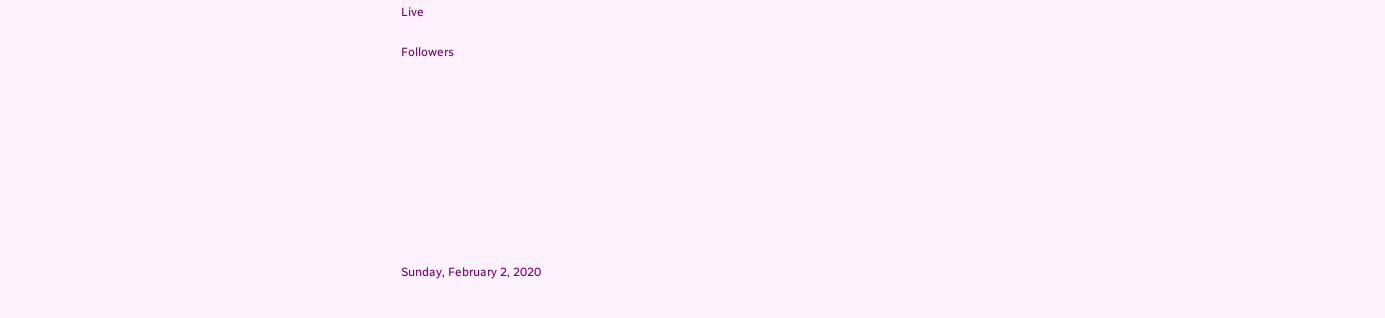Live

Followers










Sunday, February 2, 2020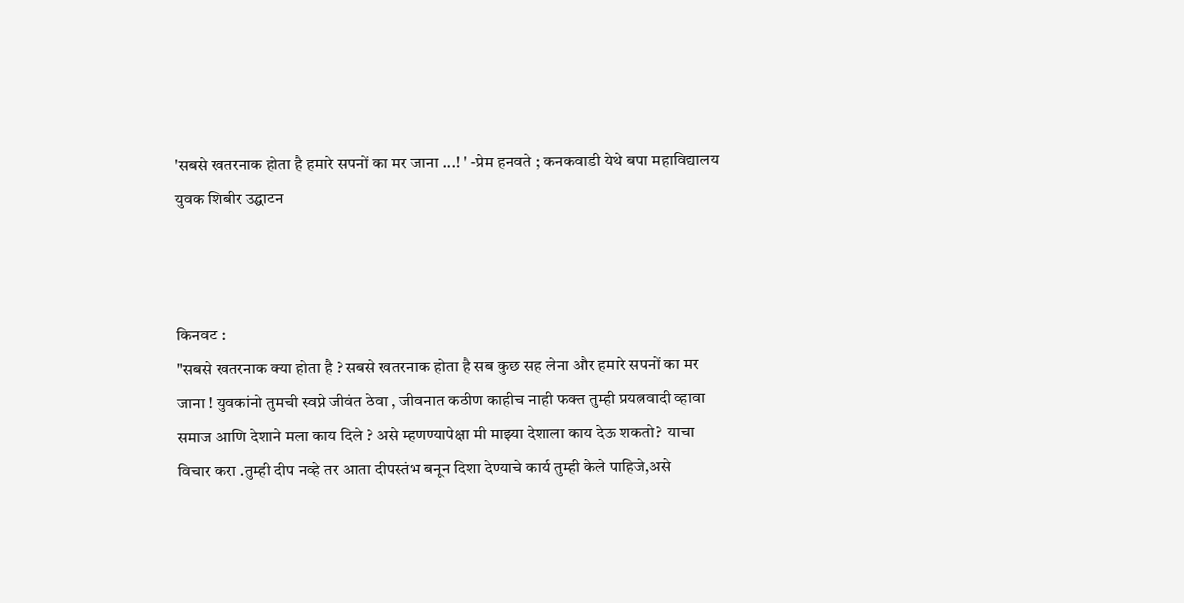'सबसे खतरनाक होता है हमारे सपनों का मर जाना ...! ' -प्रेम हनवते ; कनकवाडी येथे बपा महाविद्यालय युवक शिबीर उद्घाटन



किनवट :
"सबसे खतरनाक क्या होता है ? सबसे खतरनाक होता है सब कुछ सह लेना और हमारे सपनों का मर जाना ! युवकांनो तुमची स्वप्ने जीवंत ठेवा , जीवनात कठीण काहीच नाही फक्त तुम्ही प्रयत्नवादी व्हावा समाज आणि देशाने मला काय दिले ? असे म्हणण्यापेक्षा मी माझ्या देशाला काय देऊ शकतो?  याचा विचार करा .तुम्ही दीप नव्हे तर आता दीपस्तंभ बनून दिशा देण्याचे कार्य तुम्ही केले पाहिजे,असे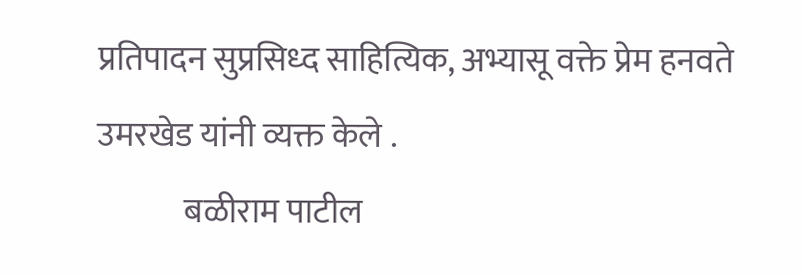प्रतिपादन सुप्रसिध्द साहित्यिक, अभ्यासू वक्ते प्रेम हनवते उमरखेड यांनी व्यक्त केले .
             बळीराम पाटील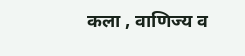कला , वाणिज्य व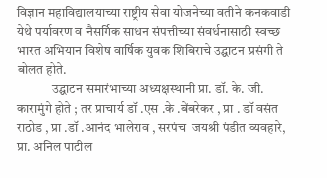विज्ञान महाविद्यालयाच्या राष्ट्रीय सेवा योजनेच्या वतीने कनकवाडी येथे पर्यावरण व नैसर्गिक साधन संपत्तीच्या संवर्धनासाठी स्वच्छ भारत अभियान विशेष वार्षिक युवक शिबिराचे उद्घाटन प्रसंगी ते बोलत होते.
             उद्घाटन समारंभाच्या अध्यक्षस्थानी प्रा. डॉ. के. जी. कारामुंगे होते ; तर प्राचार्य डॉ .एस .के .बेंबरेकर , प्रा . डॉ वसंत राठोड , प्रा .डॉ .आनंद भालेराव , सरपंच  जयश्री पंडीत व्यवहारे, प्रा. अनिल पाटील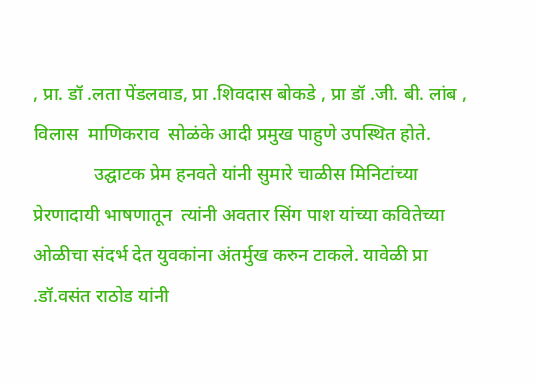, प्रा. डॉ .लता पेंडलवाड, प्रा .शिवदास बोकडे , प्रा डॉ .जी. बी. लांब , विलास  माणिकराव  सोळंके आदी प्रमुख पाहुणे उपस्थित होते.
             उद्घाटक प्रेम हनवते यांनी सुमारे चाळीस मिनिटांच्या प्रेरणादायी भाषणातून  त्यांनी अवतार सिंग पाश यांच्या कवितेच्या ओळीचा संदर्भ देत युवकांना अंतर्मुख करुन टाकले. यावेळी प्रा .डॉ.वसंत राठोड यांनी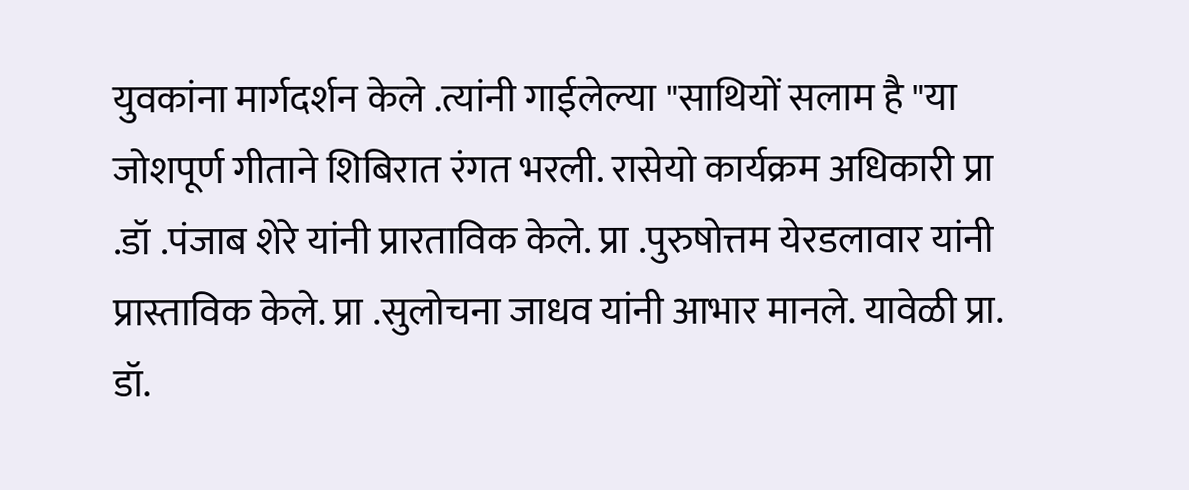युवकांना मार्गदर्शन केले .त्यांनी गाईलेल्या "साथियों सलाम है "या जोशपूर्ण गीताने शिबिरात रंगत भरली. रासेयो कार्यक्रम अधिकारी प्रा .डॉ .पंजाब शेरे यांनी प्रारताविक केले. प्रा .पुरुषोत्तम येरडलावार यांनी प्रास्ताविक केले. प्रा .सुलोचना जाधव यांनी आभार मानले. यावेळी प्रा. डॉ.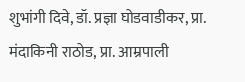शुभांगी दिवे, डॉ. प्रज्ञा घोडवाडीकर, प्रा. मंदाकिनी राठोड, प्रा. आम्रपाली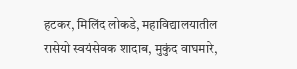हटकर, मिलिंद लोकडे, महाविद्यालयातील रासेयो स्वयंसेवक शादाब, मुकुंद वाघमारे,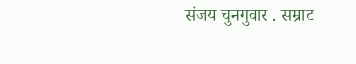संजय चुनगुवार . सम्राट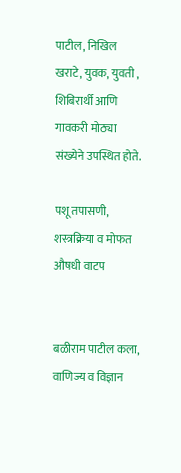पाटील, निखिल खराटे, युवक, युवती , शिबिरार्थी आणि गावकरी मोठ्या संख्येने उपस्थित होते.

पशू तपासणी, शस्त्रक्रिया व मोफत औषधी वाटप


बळीराम पाटील कला, वाणिज्य व विज्ञान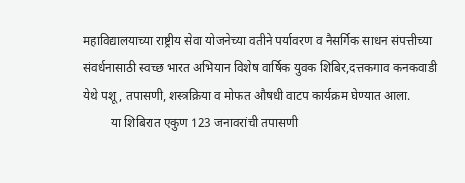महाविद्यालयाच्या राष्ट्रीय सेवा योजनेच्या वतीने पर्यावरण व नैसर्गिक साधन संपत्तीच्या संवर्धनासाठी स्वच्छ भारत अभियान विशेष वार्षिक युवक शिबिर,दत्तकगाव कनकवाडी येथे पशू, तपासणी, शस्त्रक्रिया व मोफत औषधी वाटप कार्यक्रम घेण्यात आला.
         या शिबिरात एकुण 123 जनावरांची तपासणी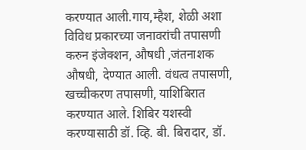करण्यात आली.गाय,म्हैश, शेळी अशा विविध प्रकारच्या जनावरांची तपासणी करुन इंजेक्शन, औषधी ,जंतनाशक औषधी, देण्यात आली. वंधत्व तपासणी, खच्चीकरण तपासणी, याशिबिरात करण्यात आले. शिबिर यशस्वी करण्यासाठी डॉ. व्हि. बी. बिरादार, डॉ.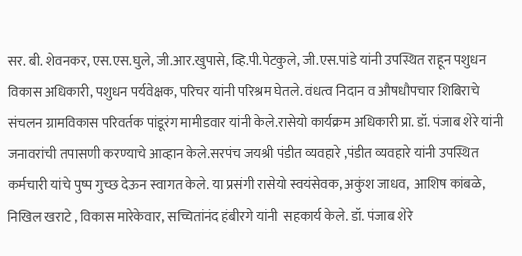सर. बी. शेवनकर, एस.एस.घुले, जी.आर.खुपासे, व्हि.पी.पेटकुले, जी.एस.पांडे यांनी उपस्थित राहून पशुधन विकास अधिकारी, पशुधन पर्यवेक्षक, परिचर यांनी परिश्रम घेतले. वंधत्व निदान व औषधौपचार शिबिराचे संचलन ग्रामविकास परिवर्तक पांडूरंग मामीडवार यांनी केले.रासेयो कार्यक्रम अधिकारी प्रा. डॉ. पंजाब शेरे यांनी जनावरांची तपासणी करण्याचे आव्हान केले.सरपंच जयश्री पंडीत व्यवहारे ,पंडीत व्यवहारे यांनी उपस्थित कर्मचारी यांचे पुष्प गुच्छ देऊन स्वागत केले. या प्रसंगी रासेयो स्वयंसेवक, अकुंश जाधव,  आशिष कांबळे, निखिल खराटे , विकास मारेकेवार, सच्चितांनंद हंबीरगे यांनी  सहकार्य केले. डॉ. पंजाब शेरे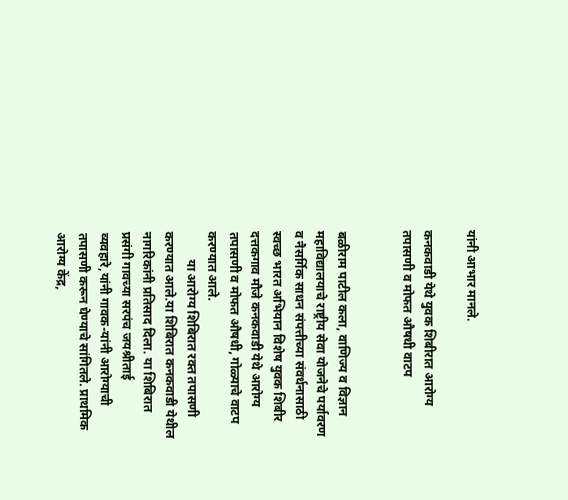यांनी आभार मानले.

कनकवाडी येथे युवक शिबीरात आरोग्य तपासणी व मोफत औषधी वाटप


बळीराम पाटील कला, वाणिज्य व विज्ञान महाविद्यालयाचे राष्ट्रीय सेवा योजनेचे पर्यावरण व नैसर्गिक साधन संपत्तीच्या संवर्धनासाठी स्वच्छ भारत अभियान विशेष युवक शिबीर दत्तकगाव मौजे कनकवाडी येथे आरोग्य तपासणी व मोफत औषधी, गोळ्याचे वाटप करण्यात आले.
         या आरोग्य शिबिरात रक्त तपासणी  करण्यात आले.या शिबिरात कनकवाडी येथील नागरिकांनी प्रतिसाद दिला. या शिबिरात प्रसंगी गावच्या सरपंच जयश्रीताई व्यवहारे,यांनी गावक-यांनी आरोग्याची तपासणी करून घेण्याचे सांगितले. प्राथमिक आरोग्य केंद्र,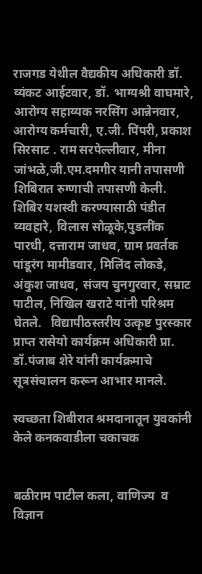राजगड येथील वैद्यकीय अधिकारी डॉ. व्यंकट आईटवार, डॉ. भाग्यश्री वाघमारे, आरोग्य सहाय्यक नरसिंग आन्नेनवार, आरोग्य कर्मचारी, ए.जी. पिंपरी, प्रकाश सिरसाट . राम सरपेल्लीवार, मीना जांभळे,जी.एम.दमगीर यानी तपासणी शिबिरात रुग्णाची तपासणी केली. शिबिर यशस्वी करण्यासाठी पंडीत व्यवहारे, विलास सोळूके,पुडलींक पारधी, दत्ताराम जाधव, ग्राम प्रवर्तक पांडूरंग मामीडवार, मिलिंद लोकडे, अंकुश जाधव, संजय चुनगुरवार, सम्राट पाटील, निखिल खराटे यांनी परिश्रम घेतले.   विद्यापीठस्तरीय उत्कृष्ट पुरस्कार प्राप्त रासेयो कार्यक्रम अधिकारी प्रा. डॉ.पंजाब शेरे यांनी कार्यक्रमाचे सूत्रसंचालन करून आभार मानले.

स्वच्छता शिबीरात श्रमदानातून युवकांनी केले कनकवाडीला चकाचक


बळीराम पाटील कला, वाणिज्य  व विज्ञान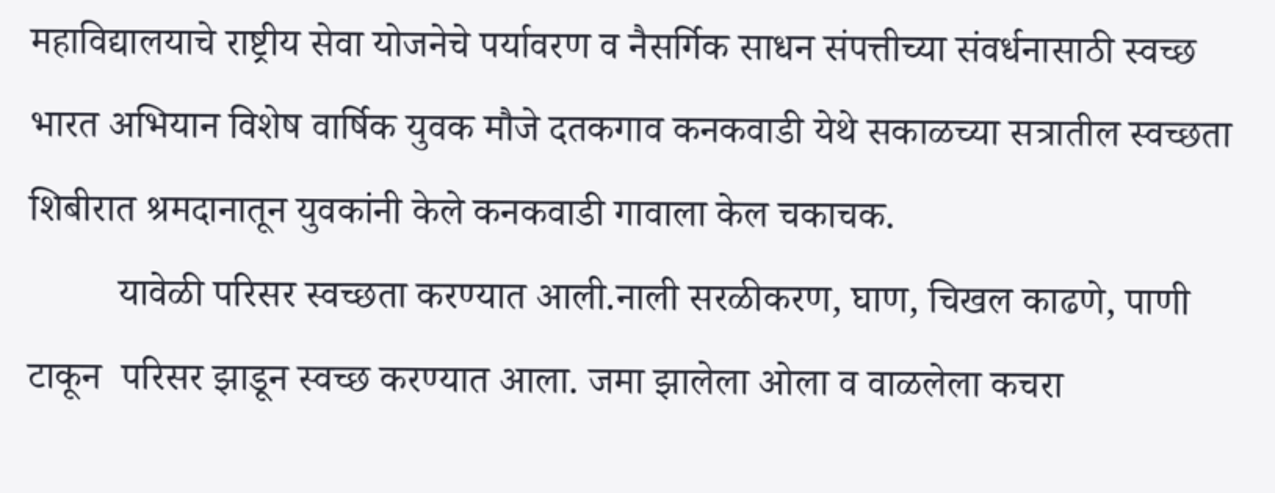महाविद्यालयाचे राष्ट्रीय सेवा योजनेचे पर्यावरण व नैसर्गिक साधन संपत्तीच्या संवर्धनासाठी स्वच्छ भारत अभियान विशेष वार्षिक युवक मौजे दतकगाव कनकवाडी येथे सकाळच्या सत्रातील स्वच्छता शिबीरात श्रमदानातून युवकांनी केले कनकवाडी गावाला केल चकाचक.
         यावेळी परिसर स्वच्छता करण्यात आली.नाली सरळीकरण, घाण, चिखल काढणे, पाणी टाकून  परिसर झाडून स्वच्छ करण्यात आला. जमा झालेला ओला व वाळलेला कचरा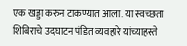एक खड्डा करुन टाकण्यात आला. या स्वच्छता शिबिराचे उदघाटन पंडित व्यवहारे यांच्याहस्ते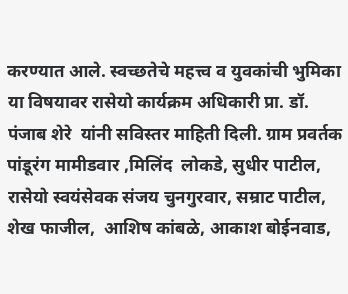करण्यात आले. स्वच्छतेचे महत्त्व व युवकांची भुमिका या विषयावर रासेयो कार्यक्रम अधिकारी प्रा. डॉ. पंजाब शेरे  यांनी सविस्तर माहिती दिली. ग्राम प्रवर्तक पांडूरंग मामीडवार ,मिलिंद  लोकडे, सुधीर पाटील, रासेयो स्वयंसेवक संजय चुनगुरवार, सम्राट पाटील, शेख फाजील,  आशिष कांबळे, आकाश बोईनवाड,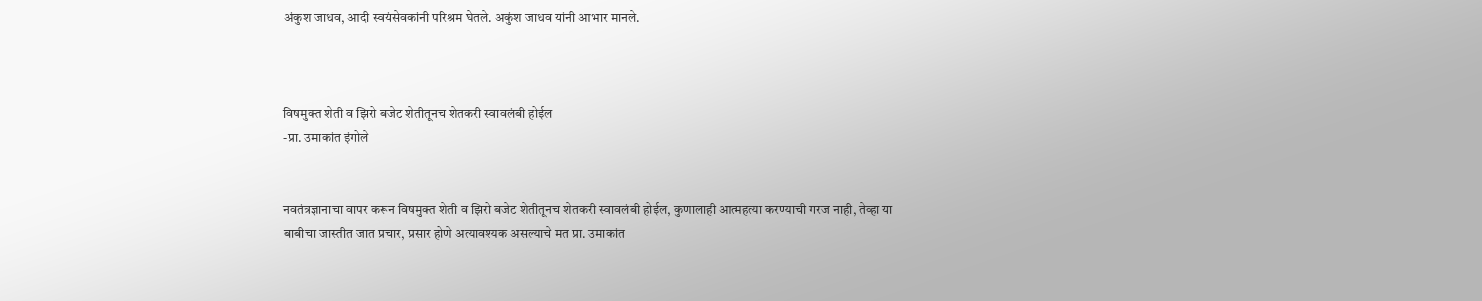अंकुश जाधव, आदी स्वयंसेवकांनी परिश्रम घेतले. अकुंश जाधव यांनी आभार मानले.



विषमुक्त शेती व झिरो बजेट शेतीतूनच शेतकरी स्वावलंबी होईल
-प्रा. उमाकांत इंगोले


नवतंत्रज्ञानाचा वापर करून विषमुक्त शेती व झिरो बजेट शेतीतूनच शेतकरी स्वावलंबी होईल, कुणालाही आत्महत्या करण्याची गरज नाही, तेव्हा या बाबीचा जास्तीत जात प्रचार, प्रसार होणे अत्यावश्यक असल्याचे मत प्रा. उमाकांत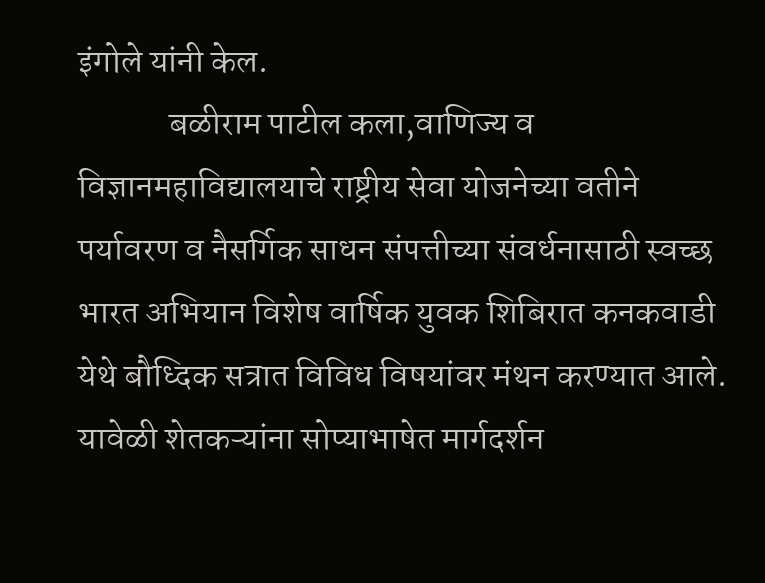इंगोले यांनी केल.
             बळीराम पाटील कला,वाणिज्य व विज्ञानमहाविद्यालयाचे राष्ट्रीय सेवा योजनेच्या वतीने पर्यावरण व नैसर्गिक साधन संपत्तीच्या संवर्धनासाठी स्वच्छ भारत अभियान विशेष वार्षिक युवक शिबिरात कनकवाडी येथे बौध्दिक सत्रात विविध विषयांवर मंथन करण्यात आले. यावेळी शेतकऱ्यांना सोप्याभाषेत मार्गदर्शन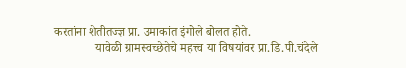करतांना शेतीतज्ज्ञ प्रा. उमाकांत इंगोले बोलत होते.
             यावेळी ग्रामस्वच्छेतेचे महत्त्व या विषयांवर प्रा.डि.पी.चंदेले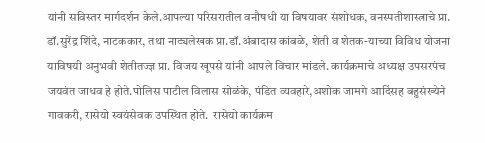यांनी सविस्तर मार्गदर्शन केले.आपल्या परिसरातील वनौषधी या विषयावर संशोधक, वनस्पतीशास्त्राचे प्रा. डॉ.सुरेंद्र शिंदे, नाटककार, तथा नाट्यलेखक प्रा.डॉ.अंबादास कांबळे, शेती व शेतक-याच्या विविध योजना याविषयी अनुभवी शेतीतज्ज्ञ प्रा. विजय खूपसे यांनी आपले विचार मांडले. कार्यक्रमाचे अध्यक्ष उपसरपंच जयवंत जाधव हे होते.पोलिस पाटील विलास सोळंके, पंडित व्यवहारे,अशोक जामगे आदिंसह बहुसंख्येने गावकरी, रासेयो स्वयंसेवक उपस्थित होते.  रासेयो कार्यक्रम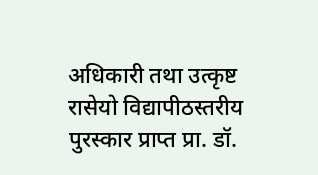अधिकारी तथा उत्कृष्ट रासेयो विद्यापीठस्तरीय पुरस्कार प्राप्त प्रा. डॉ.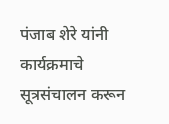पंजाब शेरे यांनी कार्यक्रमाचे सूत्रसंचालन करून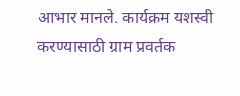आभार मानले. कार्यक्रम यशस्वी करण्यासाठी ग्राम प्रवर्तक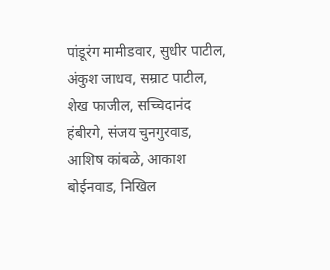पांडूरंग मामीडवार, सुधीर पाटील, अंकुश जाधव, सम्राट पाटील, शेख फाजील, सच्चिदानंद हंबीरगे, संजय चुनगुरवाड, आशिष कांबळे, आकाश बोईनवाड, निखिल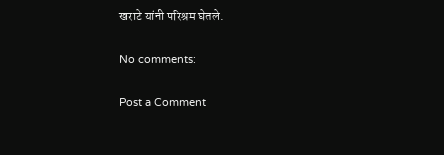खराटे यांनी परिश्रम घेतले.

No comments:

Post a Comment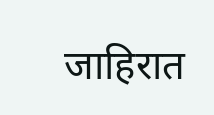जाहिरात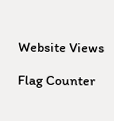Website Views

Flag Counter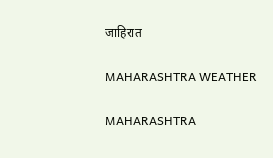जाहिरात

MAHARASHTRA WEATHER

MAHARASHTRA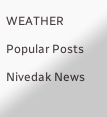WEATHER

Popular Posts

Nivedak News